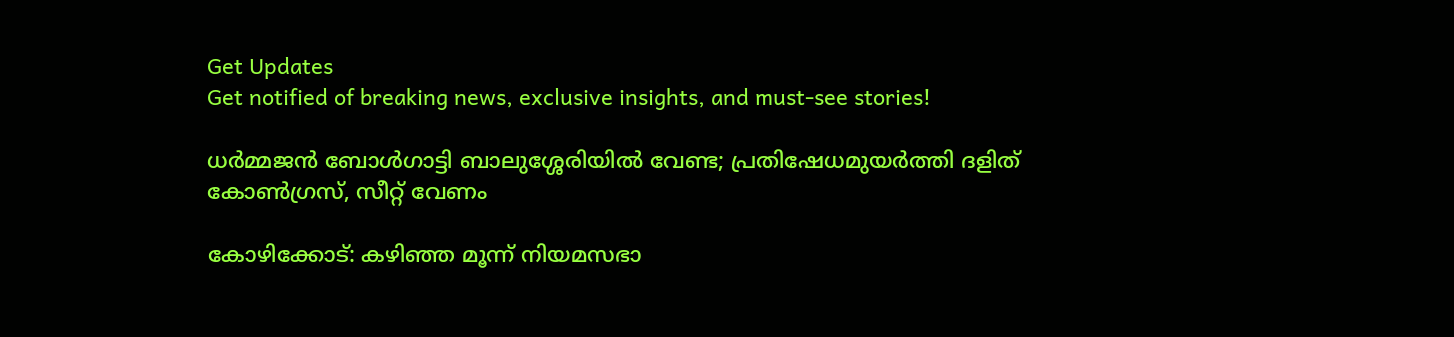Get Updates
Get notified of breaking news, exclusive insights, and must-see stories!

ധര്‍മ്മജന്‍ ബോള്‍ഗാട്ടി ബാലുശ്ശേരിയില്‍ വേണ്ട; പ്രതിഷേധമുയര്‍ത്തി ദളിത് കോണ്‍ഗ്രസ്, സീറ്റ് വേണം

കോഴിക്കോട്: കഴിഞ്ഞ മൂന്ന് നിയമസഭാ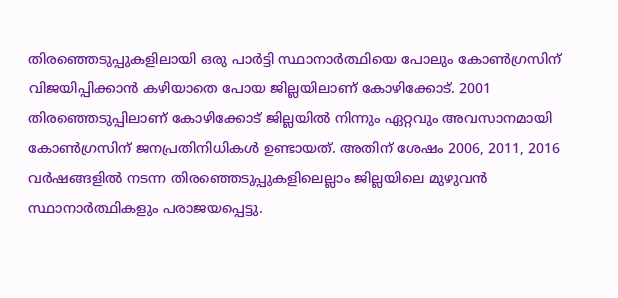തിരഞ്ഞെടുപ്പുകളിലായി ഒരു പാര്‍ട്ടി സ്ഥാനാര്‍ത്ഥിയെ പോലും കോണ്‍ഗ്രസിന് വിജയിപ്പിക്കാന്‍ കഴിയാതെ പോയ ജില്ലയിലാണ് കോഴിക്കോട്. 2001 തിരഞ്ഞെടുപ്പിലാണ് കോഴിക്കോട് ജില്ലയില്‍ നിന്നും ഏറ്റവും അവസാനമായി കോണ്‍ഗ്രസിന് ജനപ്രതിനിധികള്‍ ഉണ്ടായത്. അതിന് ശേഷം 2006, 2011, 2016 വര്‍ഷങ്ങളില്‍ നടന്ന തിരഞ്ഞെടുപ്പുകളിലെല്ലാം ജില്ലയിലെ മുഴുവന്‍ സ്ഥാനാര്‍ത്ഥികളും പരാജയപ്പെട്ടു.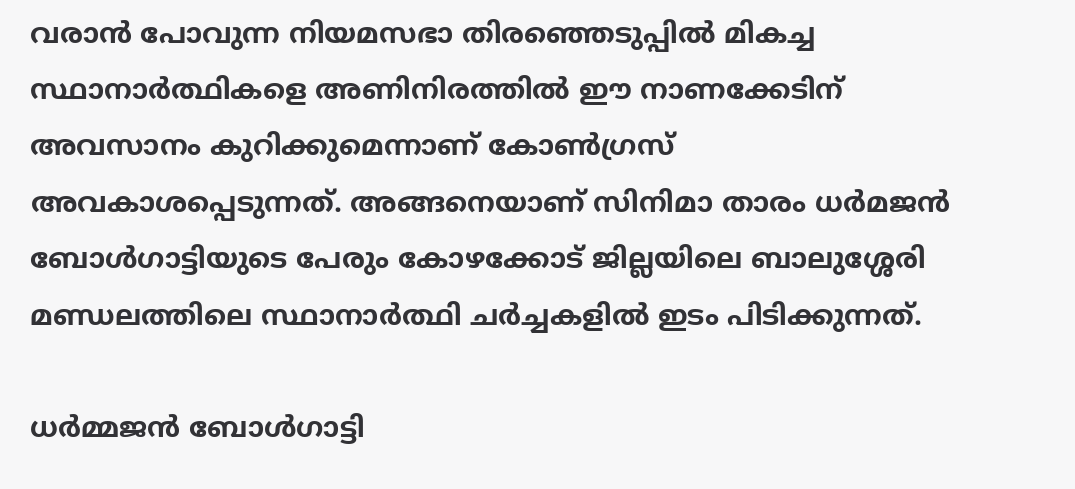വരാന്‍ പോവുന്ന നിയമസഭാ തിരഞ്ഞെടുപ്പില്‍ മികച്ച സ്ഥാനാര്‍ത്ഥികളെ അണിനിരത്തില്‍ ഈ നാണക്കേടിന് അവസാനം കുറിക്കുമെന്നാണ് കോണ്‍ഗ്രസ് അവകാശപ്പെടുന്നത്. അങ്ങനെയാണ് സിനിമാ താരം ധര്‍മജന്‍ ബോള്‍ഗാട്ടിയുടെ പേരും കോഴക്കോട് ജില്ലയിലെ ബാലുശ്ശേരി മണ്ഡലത്തിലെ സ്ഥാനാര്‍ത്ഥി ചര്‍ച്ചകളില്‍ ഇടം പിടിക്കുന്നത്.

ധര്‍മ്മജന്‍ ബോള്‍ഗാട്ടി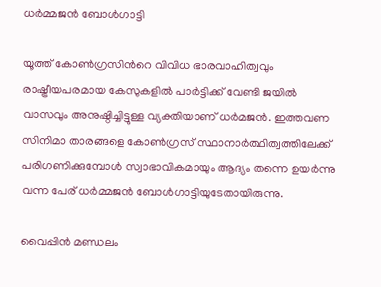ധര്‍മ്മജന്‍ ബോള്‍ഗാട്ടി

യൂത്ത് കോണ്‍ഗ്രസിന്‍റെ വിവിധ ഭാരവാഹിത്വവും രാഷ്ട്രീയപരമായ കേസുകളില്‍ പാര്‍ട്ടിക്ക് വേണ്ടി ജയില്‍ വാസവും അനുഷ്ഠിച്ചിട്ടുള്ള വ്യക്തിയാണ് ധര്‍മജന്‍. ഇത്തവണ സിനിമാ താരങ്ങളെ കോണ്‍ഗ്രസ് സ്ഥാനാര്‍ത്ഥിത്വത്തിലേക്ക് പരിഗണിക്കുമ്പോള്‍ സ്വാഭാവികമായും ആദ്യം തന്നെ ഉയര്‍ന്നു വന്ന പേര് ധര്‍മ്മജന്‍ ബോള്‍ഗാട്ടിയുടേതായിരുന്നു.

വൈപ്പിന്‍ മണ്ഡലം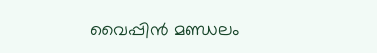വൈപ്പിന്‍ മണ്ഡലം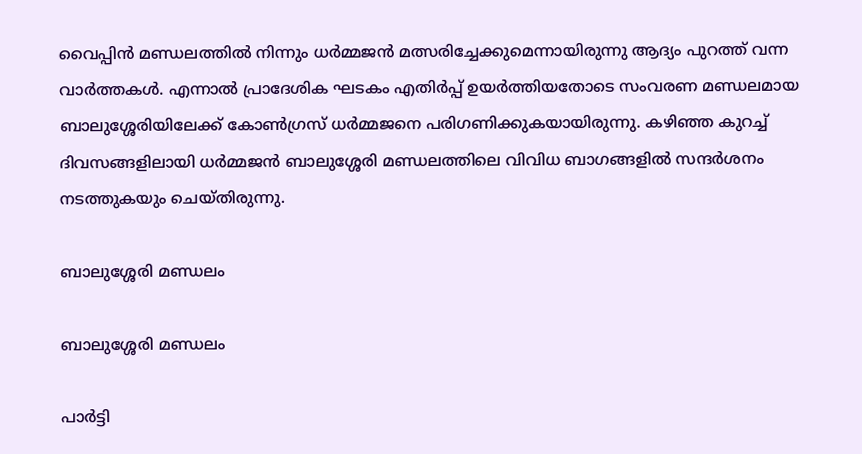വൈപ്പിന്‍ മണ്ഡലത്തില്‍ നിന്നും ധര്‍മ്മജന്‍ മത്സരിച്ചേക്കുമെന്നായിരുന്നു ആദ്യം പുറത്ത് വന്ന വാര്‍ത്തകള്‍. എന്നാല്‍ പ്രാദേശിക ഘടകം എതിര്‍പ്പ് ഉയര്‍ത്തിയതോടെ സംവരണ മണ്ഡലമായ ബാലുശ്ശേരിയിലേക്ക് കോണ്‍ഗ്രസ് ധര്‍മ്മജനെ പരിഗണിക്കുകയായിരുന്നു. കഴിഞ്ഞ കുറച്ച് ദിവസങ്ങളിലായി ധര്‍മ്മജന്‍ ബാലുശ്ശേരി മണ്ഡലത്തിലെ വിവിധ ബാഗങ്ങളില്‍ സന്ദര്‍ശനം നടത്തുകയും ചെയ്തിരുന്നു.

ബാലുശ്ശേരി മണ്ഡലം

ബാലുശ്ശേരി മണ്ഡലം

പാർട്ടി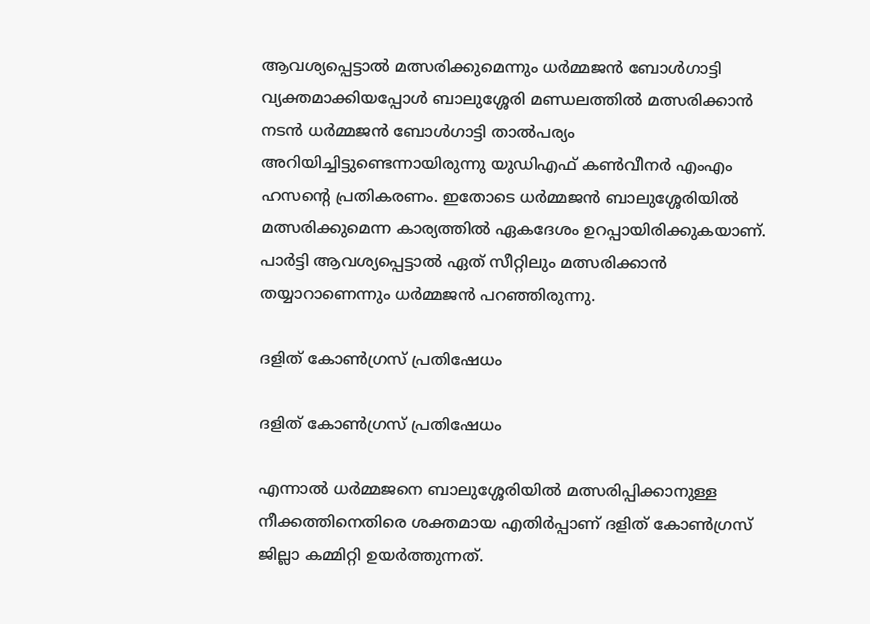ആവശ്യപ്പെട്ടാൽ മത്സരിക്കുമെന്നും ധർമ്മജൻ ബോൾഗാട്ടി വ്യക്തമാക്കിയപ്പോള്‍ ബാലുശ്ശേരി മണ്ഡലത്തില്‍ മത്സരിക്കാന്‍ നടന്‍ ധര്‍മ്മജന്‍ ബോള്‍ഗാട്ടി താല്‍പര്യം അറിയിച്ചിട്ടുണ്ടെന്നായിരുന്നു യുഡിഎഫ് കണ്‍വീനര്‍ എംഎം ഹസന്‍റെ പ്രതികരണം. ഇതോടെ ധര്‍മ്മജന്‍ ബാലുശ്ശേരിയില്‍ മത്സരിക്കുമെന്ന കാര്യത്തില്‍ ഏകദേശം ഉറപ്പായിരിക്കുകയാണ്. പാര്‍ട്ടി ആവശ്യപ്പെട്ടാല്‍ ഏത് സീറ്റിലും മത്സരിക്കാന്‍ തയ്യാറാണെന്നും ധര്‍മ്മജന്‍ പറഞ്ഞിരുന്നു.

ദളിത് കോണ്‍ഗ്രസ് പ്രതിഷേധം

ദളിത് കോണ്‍ഗ്രസ് പ്രതിഷേധം

എന്നാല്‍ ധര്‍മ്മജനെ ബാലുശ്ശേരിയില്‍ മത്സരിപ്പിക്കാനുള്ള നീക്കത്തിനെതിരെ ശക്തമായ എതിര്‍പ്പാണ് ദളിത് കോണ്‍ഗ്രസ് ജില്ലാ കമ്മിറ്റി ഉയര്‍ത്തുന്നത്.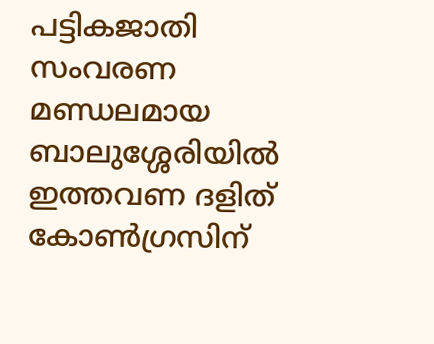പട്ടികജാതി സംവരണ മണ്ഡലമായ ബാലുശ്ശേരിയില്‍ ഇത്തവണ ദളിത് കോണ്‍ഗ്രസിന്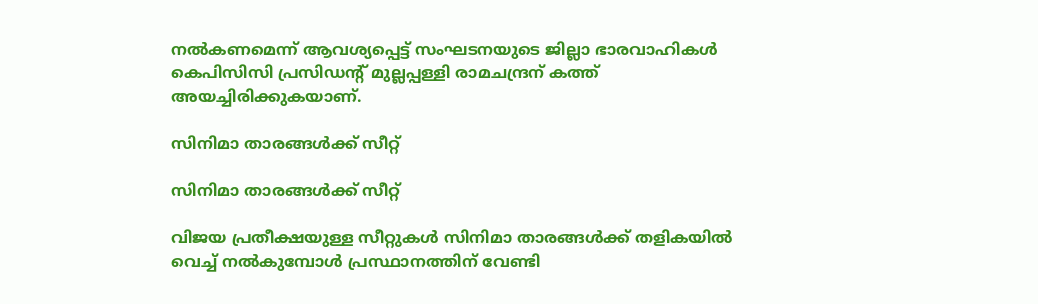നല്‍കണമെന്ന് ആവശ്യപ്പെട്ട് സംഘടനയുടെ ജില്ലാ ഭാരവാഹികള്‍ കെപിസിസി പ്രസിഡന്‍റ് മുല്ലപ്പള്ളി രാമചന്ദ്രന് കത്ത് അയച്ചിരിക്കുകയാണ്.

സിനിമാ താരങ്ങള്‍ക്ക് സീറ്റ്

സിനിമാ താരങ്ങള്‍ക്ക് സീറ്റ്

വിജയ പ്രതീക്ഷയുള്ള സീറ്റുകള്‍ സിനിമാ താരങ്ങള്‍ക്ക് തളികയില്‍ വെച്ച് നല്‍കുമ്പോള്‍ പ്രസ്ഥാനത്തിന് വേണ്ടി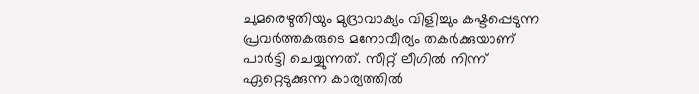ചുമരെഴുതിയും മുദ്രാവാക്യം വിളിച്ചും കഷ്ടപ്പെടുന്ന പ്രവര്‍ത്തകരുടെ മനോവീര്യം തകര്‍ക്കുയാണ് പാര്‍ട്ടി ചെയ്യുന്നത്. സീറ്റ് ലീഗില്‍ നിന്ന് ഏറ്റെടുക്കുന്ന കാര്യത്തില്‍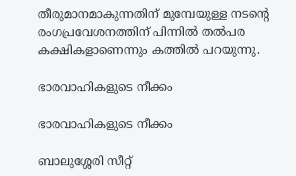തീരുമാനമാകുന്നതിന് മുമ്പേയുള്ള നടന്‍റെ രംഗപ്രവേശനത്തിന് പിന്നില്‍ തല്‍പര കക്ഷികളാണെന്നും കത്തില്‍ പറയുന്നു.

ഭാരവാഹികളുടെ നീക്കം

ഭാരവാഹികളുടെ നീക്കം

ബാലുശ്ശേരി സീറ്റ്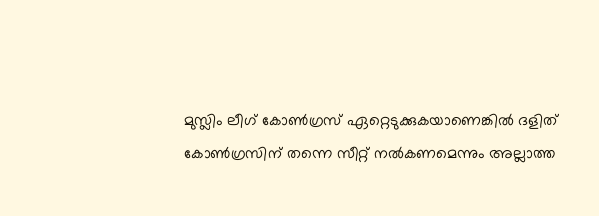മുസ്ലിം ലീഗ് കോണ്‍ഗ്രസ് ഏറ്റെടുക്കുകയാണെങ്കില്‍ ദളിത് കോണ്‍ഗ്രസിന് തന്നെ സീറ്റ് നല്‍കണമെന്നും അല്ലാത്ത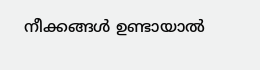നീക്കങ്ങള്‍ ഉണ്ടായാല്‍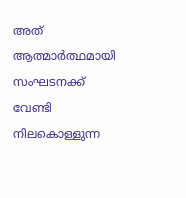അത് ആത്മാര്‍ത്ഥമായി സംഘടനക്ക് വേണ്ടി നിലകൊള്ളുന്ന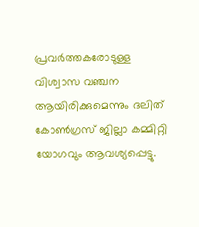പ്രവര്‍ത്തകരോടുള്ള വിശ്വാസ വഞ്ചന ആയിരിക്കുമെന്നും ദലിത് കോണ്‍ഗ്രസ് ജില്ലാ കമ്മിറ്റി യോഗവും ആവശ്യപ്പെട്ടു.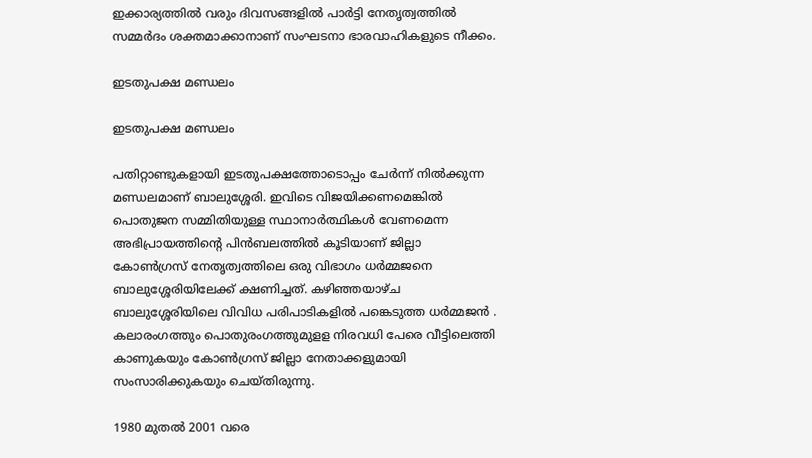ഇക്കാര്യത്തില്‍ വരും ദിവസങ്ങളില്‍ പാര്‍ട്ടി നേതൃത്വത്തില്‍ സമ്മര്‍ദം ശക്തമാക്കാനാണ് സംഘടനാ ഭാരവാഹികളുടെ നീക്കം.

ഇടതുപക്ഷ മണ്ഡലം

ഇടതുപക്ഷ മണ്ഡലം

പതിറ്റാണ്ടുകളായി ഇടതുപക്ഷത്തോടൊപ്പം ചേര്‍ന്ന് നില്‍ക്കുന്ന മണ്ഡലമാണ് ബാലുശ്ശേരി. ഇവിടെ വിജയിക്കണമെങ്കില്‍ പൊതുജന സമ്മിതിയുള്ള സ്ഥാനാര്‍ത്ഥികള്‍ വേണമെന്ന അഭിപ്രായത്തിന്‍റെ പിന്‍ബലത്തില്‍ കൂടിയാണ് ജില്ലാ കോണ്‍ഗ്രസ് നേതൃത്വത്തിലെ ഒരു വിഭാഗം ധര്‍മ്മജനെ ബാലുശ്ശേരിയിലേക്ക് ക്ഷണിച്ചത്. കഴിഞ്ഞയാഴ്ച ബാലുശ്ശേരിയിലെ വിവിധ പരിപാടികളിൽ പങ്കെടുത്ത ധര്‍മ്മജന്‍ . കലാരംഗത്തും പൊതുരംഗത്തുമുളള നിരവധി പേരെ വീട്ടിലെത്തി കാണുകയും കോൺഗ്രസ് ജില്ലാ നേതാക്കളുമായി സംസാരിക്കുകയും ചെയ്തിരുന്നു.

1980 മുതല്‍ 2001 വരെ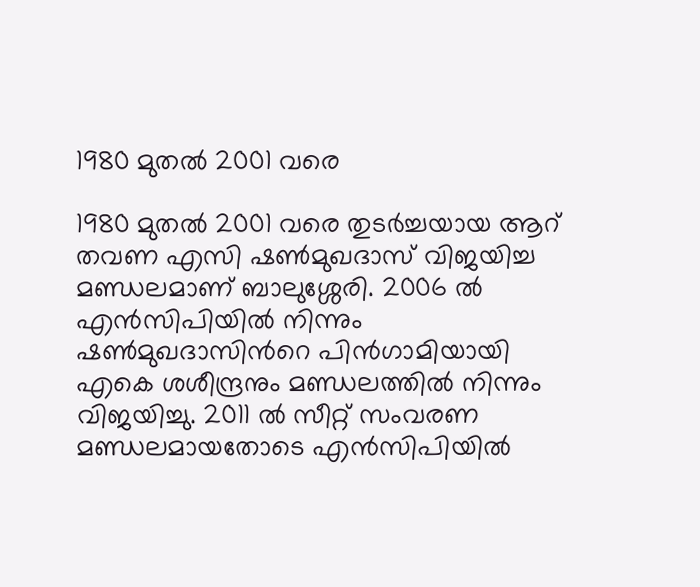1980 മുതല്‍ 2001 വരെ

1980 മുതല്‍ 2001 വരെ തുടര്‍ച്ചയായ ആറ് തവണ എസി ഷണ്‍മുഖദാസ് വിജയിച്ച മണ്ഡലമാണ് ബാലുശ്ശേരി. 2006 ല്‍ എന്‍സിപിയില്‍ നിന്നും ഷണ്‍മുഖദാസിന്‍റെ പിന്‍ഗാമിയായി എകെ ശശീന്ദ്രനും മണ്ഡ‍ലത്തില്‍ നിന്നും വിജയിച്ചു. 2011 ല്‍ സീറ്റ് സംവരണ മണ്ഡ‍ലമായതോടെ എന്‍സിപിയില്‍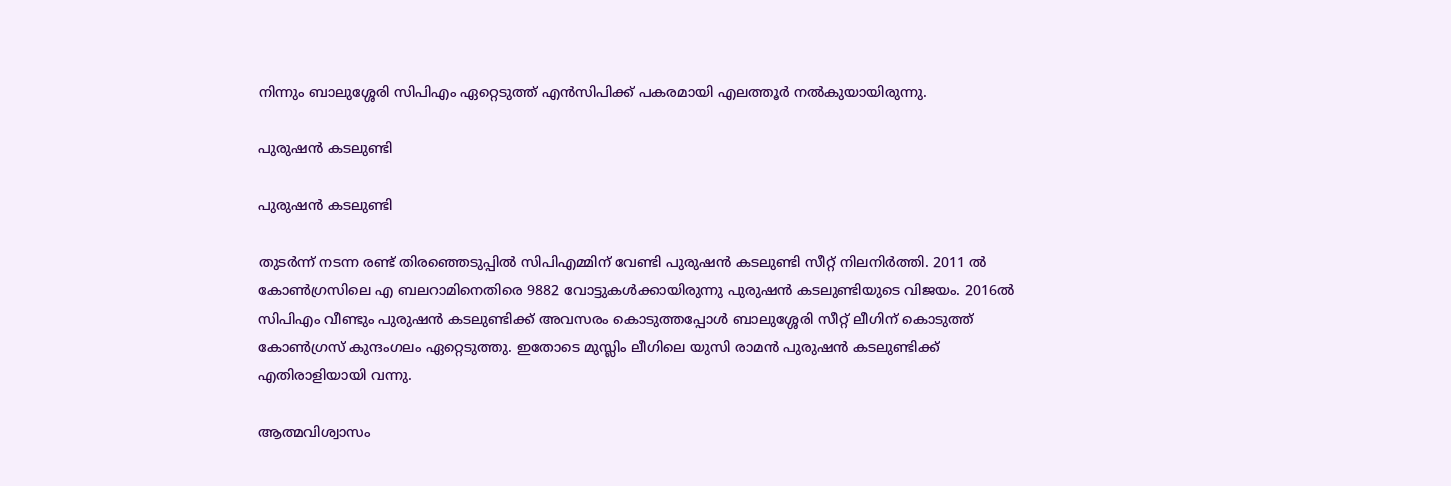നിന്നും ബാലുശ്ശേരി സിപിഎം ഏറ്റെടുത്ത് എന്‍സിപിക്ക് പകരമായി എലത്തൂര്‍ നല്‍കുയായിരുന്നു.

പുരുഷന്‍ കടലുണ്ടി

പുരുഷന്‍ കടലുണ്ടി

തുടര്‍ന്ന് നടന്ന രണ്ട് തിരഞ്ഞെടുപ്പില്‍ സിപിഎമ്മിന് വേണ്ടി പുരുഷന്‍ കടലുണ്ടി സീറ്റ് നിലനിര്‍ത്തി. 2011 ല്‍ കോണ്‍ഗ്രസിലെ എ ബലറാമിനെതിരെ 9882 വോട്ടുകള്‍ക്കായിരുന്നു പുരുഷന്‍ കടലുണ്ടിയുടെ വിജയം. 2016ല്‍ സിപിഎം വീണ്ടും പുരുഷന്‍ കടലുണ്ടിക്ക് അവസരം കൊടുത്തപ്പോള്‍ ബാലുശ്ശേരി സീറ്റ് ലീഗിന് കൊടുത്ത് കോണ്‍ഗ്രസ് കുന്ദംഗലം ഏറ്റെടുത്തു. ഇതോടെ മുസ്ലിം ലീഗിലെ യുസി രാമന്‍ പുരുഷന്‍ കടലുണ്ടിക്ക് എതിരാളിയായി വന്നു.

ആത്മവിശ്വാസം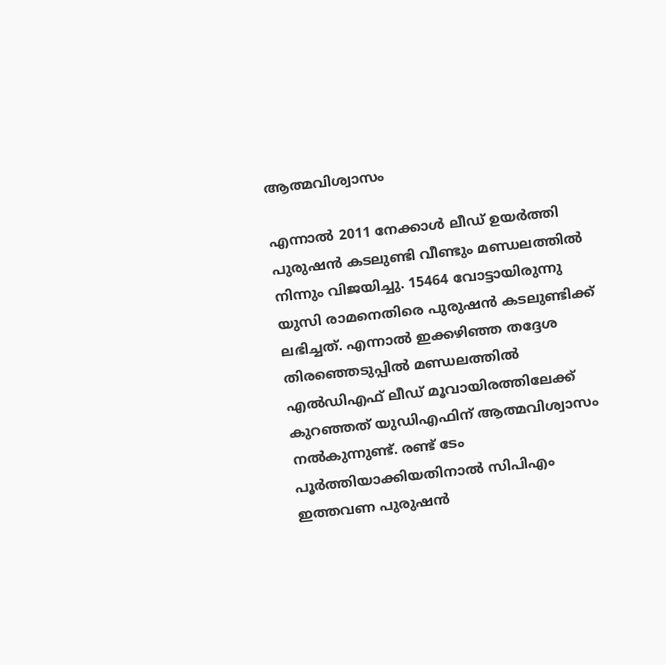ആത്മവിശ്വാസം

എന്നാല്‍ 2011 നേക്കാള്‍ ലീഡ് ഉയര്‍ത്തി പുരുഷന്‍ കടലുണ്ടി വീണ്ടും മണ്ഡലത്തില്‍ നിന്നും വിജയിച്ചു. 15464 വോട്ടായിരുന്നു യുസി രാമനെതിരെ പുരുഷന്‍ കടലുണ്ടിക്ക് ലഭിച്ചത്. എന്നാല്‍ ഇക്കഴിഞ്ഞ തദ്ദേശ തിരഞ്ഞെടുപ്പില്‍ മണ്ഡലത്തില്‍ എല്‍ഡിഎഫ് ലീഡ് മൂവായിരത്തിലേക്ക് കുറഞ്ഞത് യുഡിഎഫിന് ആത്മവിശ്വാസം നല്‍കുന്നുണ്ട്. രണ്ട് ടേം പൂര്‍ത്തിയാക്കിയതിനാല്‍ സിപിഎം ഇത്തവണ പുരുഷന്‍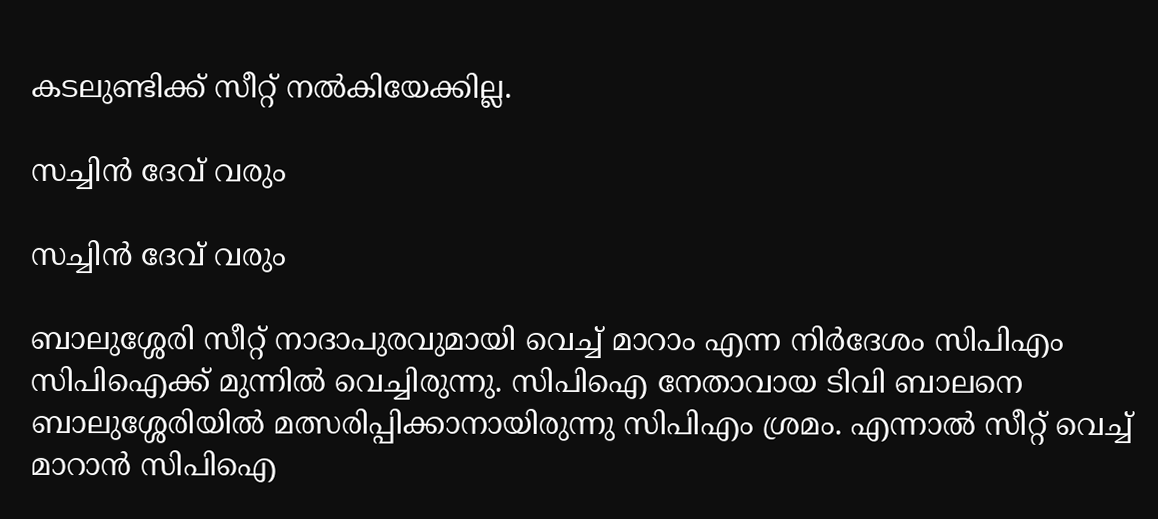കടലുണ്ടിക്ക് സീറ്റ് നല്‍കിയേക്കില്ല.

സച്ചിന്‍ ദേവ് വരും

സച്ചിന്‍ ദേവ് വരും

ബാലുശ്ശേരി സീറ്റ് നാദാപുരവുമായി വെച്ച് മാറാം എന്ന നിര്‍ദേശം സിപിഎം സിപിഐക്ക് മുന്നില്‍ വെച്ചിരുന്നു. സിപിഐ നേതാവായ ടിവി ബാലനെ ബാലുശ്ശേരിയില്‍ മത്സരിപ്പിക്കാനായിരുന്നു സിപിഎം ശ്രമം. എന്നാല്‍ സീറ്റ് വെച്ച് മാറാന്‍ സിപിഐ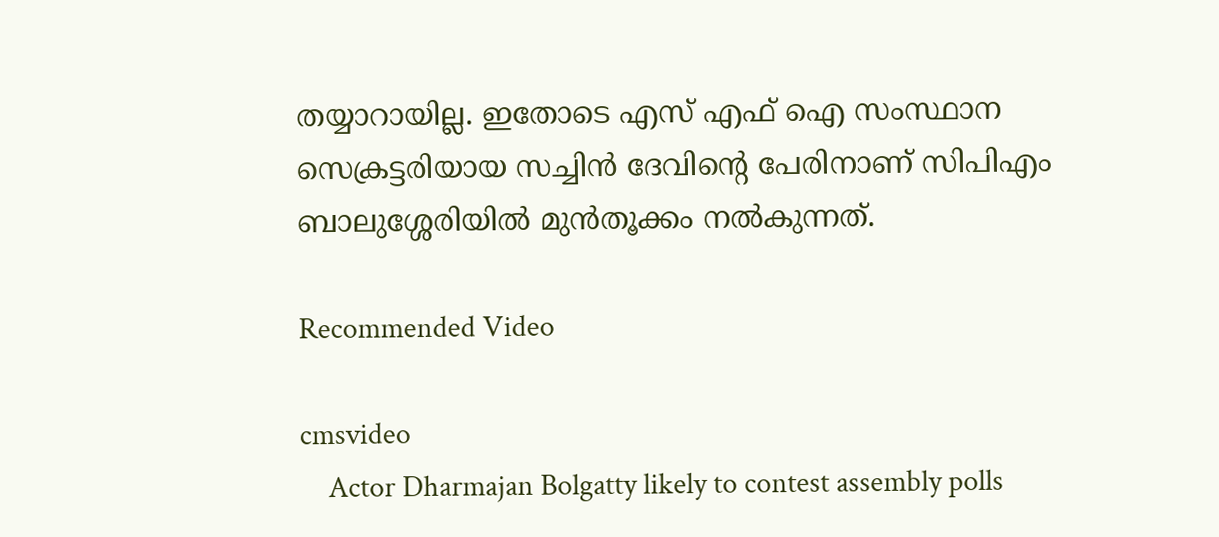തയ്യാറായില്ല. ഇതോടെ എസ് എഫ് ഐ സംസ്ഥാന സെക്രട്ടരിയായ സച്ചിന്‍ ദേവിന്‍റെ പേരിനാണ് സിപിഎം ബാലുശ്ശേരിയില്‍ മുന്‍തൂക്കം നല്‍കുന്നത്.

Recommended Video

cmsvideo
    Actor Dharmajan Bolgatty likely to contest assembly polls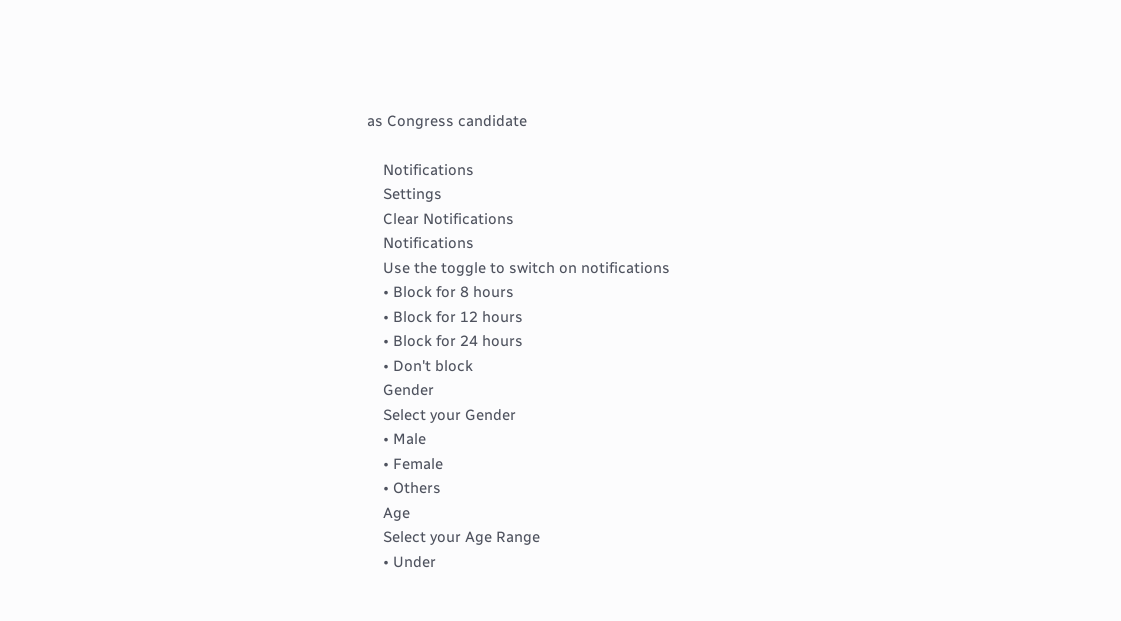as Congress candidate

    Notifications
    Settings
    Clear Notifications
    Notifications
    Use the toggle to switch on notifications
    • Block for 8 hours
    • Block for 12 hours
    • Block for 24 hours
    • Don't block
    Gender
    Select your Gender
    • Male
    • Female
    • Others
    Age
    Select your Age Range
    • Under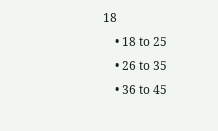18
    • 18 to 25
    • 26 to 35
    • 36 to 45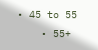• 45 to 55
    • 55+